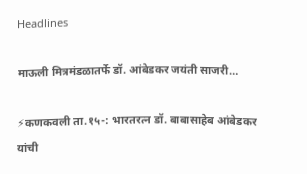Headlines

माऊली मित्रमंडळातर्फे डॉ. आंबेडकर जयंती साजरी…

⚡कणकवली ता.१५-: भारतरत्न डॉ. बाबासाहेब आंबेडकर यांची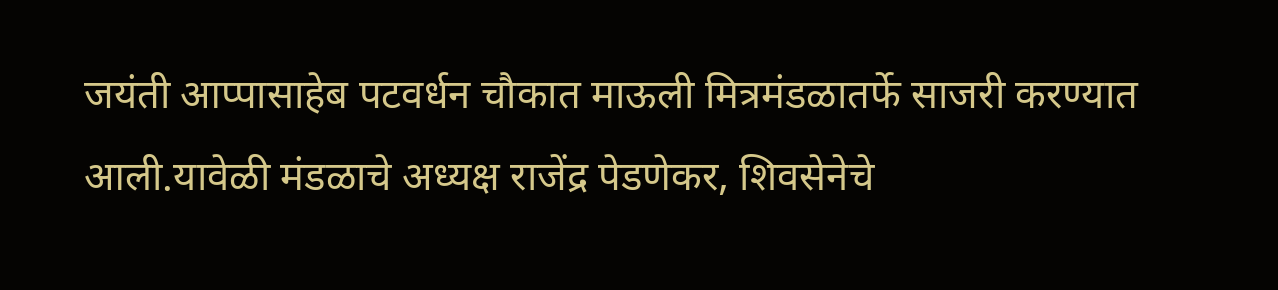जयंती आप्पासाहेब पटवर्धन चौकात माऊली मित्रमंडळातर्फे साजरी करण्यात आली.यावेळी मंडळाचे अध्यक्ष राजेंद्र पेडणेकर, शिवसेनेचे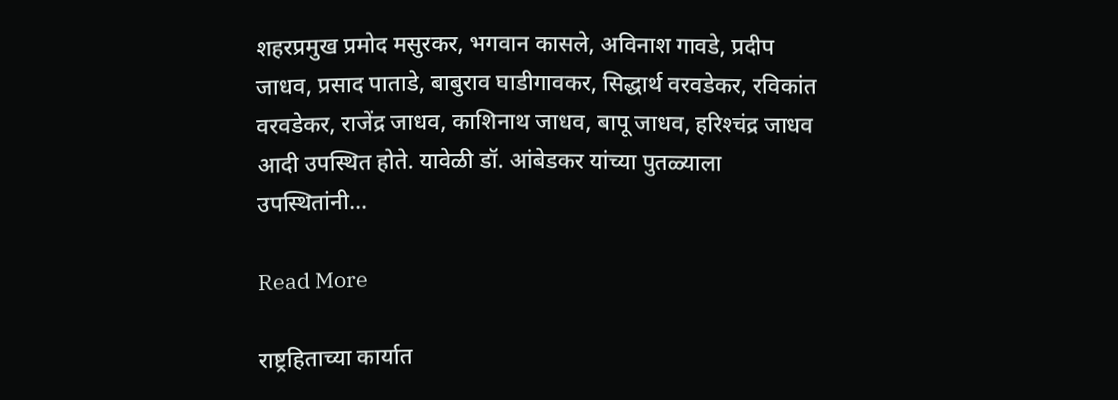शहरप्रमुख प्रमोद मसुरकर, भगवान कासले, अविनाश गावडे, प्रदीप जाधव, प्रसाद पाताडे, बाबुराव घाडीगावकर, सिद्धार्थ वरवडेकर, रविकांत वरवडेकर, राजेंद्र जाधव, काशिनाथ जाधव, बापू जाधव, हरिश्‍चंद्र जाधव आदी उपस्थित होते. यावेळी डॉ. आंबेडकर यांच्या पुतळ्याला उपस्थितांनी…

Read More

राष्ट्रहिताच्या कार्यात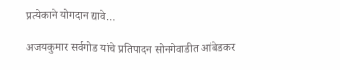प्रत्येकाने योगदान द्यावे…

अजयकुमार सर्वगोड यांचे प्रतिपादन सोनगेवाडीत आंबेडकर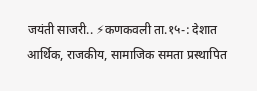जयंती साजरी.. ⚡कणकवली ता.१५-: देशात आर्थिक, राजकीय, सामाजिक समता प्रस्थापित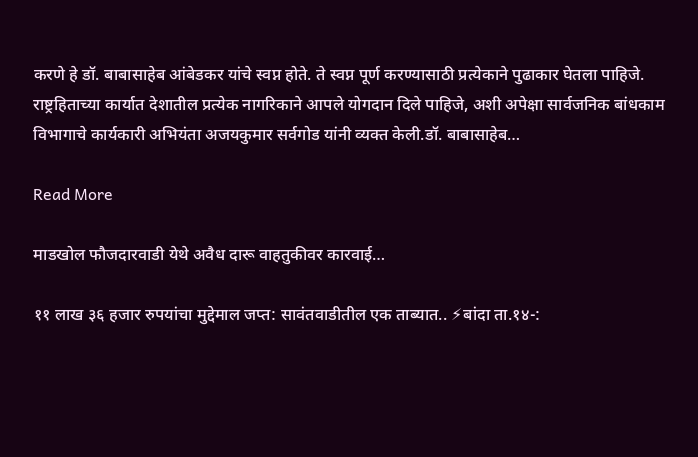करणे हे डॉ. बाबासाहेब आंबेडकर यांचे स्वप्न होते. ते स्वप्न पूर्ण करण्यासाठी प्रत्येकाने पुढाकार घेतला पाहिजे. राष्ट्रहिताच्या कार्यात देशातील प्रत्येक नागरिकाने आपले योगदान दिले पाहिजे, अशी अपेक्षा सार्वजनिक बांधकाम विभागाचे कार्यकारी अभियंता अजयकुमार सर्वगोड यांनी व्यक्त केली.डॉ. बाबासाहेब…

Read More

माडखोल फौजदारवाडी येथे अवैध दारू वाहतुकीवर कारवाई…

११ लाख ३६ हजार रुपयांचा मुद्देमाल जप्त: सावंतवाडीतील एक ताब्यात.. ⚡बांदा ता.१४-: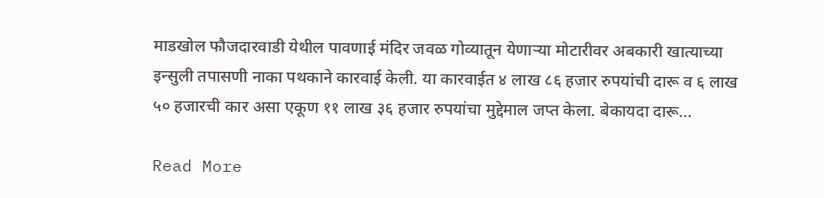माडखोल फौजदारवाडी येथील पावणाई मंदिर जवळ गोव्यातून येणाऱ्या मोटारीवर अबकारी खात्याच्या इन्सुली तपासणी नाका पथकाने कारवाई केली. या कारवाईत ४ लाख ८६ हजार रुपयांची दारू व ६ लाख ५० हजारची कार असा एकूण ११ लाख ३६ हजार रुपयांचा मुद्देमाल जप्त केला. बेकायदा दारू…

Read More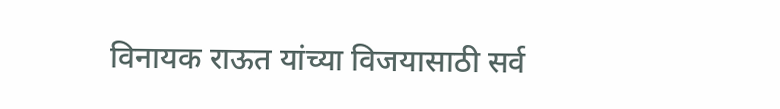विनायक राऊत यांच्या विजयासाठी सर्व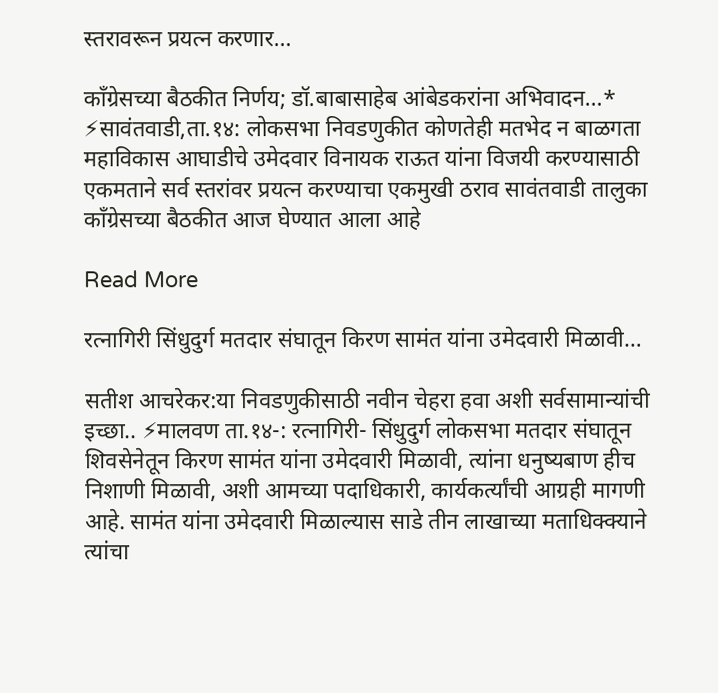स्तरावरून प्रयत्न करणार…

काँग्रेसच्या बैठकीत निर्णय; डॉ.बाबासाहेब आंबेडकरांना अभिवादन…* ⚡सावंतवाडी,ता.१४: लोकसभा निवडणुकीत कोणतेही मतभेद न बाळगता महाविकास आघाडीचे उमेदवार विनायक राऊत यांना विजयी करण्यासाठी एकमताने सर्व स्तरांवर प्रयत्न करण्याचा एकमुखी ठराव सावंतवाडी तालुका काँग्रेसच्या बैठकीत आज घेण्यात आला आहे

Read More

रत्नागिरी सिंधुदुर्ग मतदार संघातून किरण सामंत यांना उमेदवारी मिळावी…

सतीश आचरेकर:या निवडणुकीसाठी नवीन चेहरा हवा अशी सर्वसामान्यांची इच्छा.. ⚡मालवण ता.१४-: रत्नागिरी- सिंधुदुर्ग लोकसभा मतदार संघातून शिवसेनेतून किरण सामंत यांना उमेदवारी मिळावी, त्यांना धनुष्यबाण हीच निशाणी मिळावी, अशी आमच्या पदाधिकारी, कार्यकर्त्यांची आग्रही मागणी आहे. सामंत यांना उमेदवारी मिळाल्यास साडे तीन लाखाच्या मताधिक्क्याने त्यांचा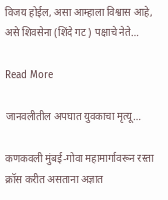विजय होईल, असा आम्हाला विश्वास आहे, असे शिवसेना (शिंदे गट) पक्षाचे नेते…

Read More

जानवलीतील अपघात युवकाचा मृत्यू…

कणकवली मुंबई-गोवा महामार्गावरून रस्ता क्रॉस करीत असताना अज्ञात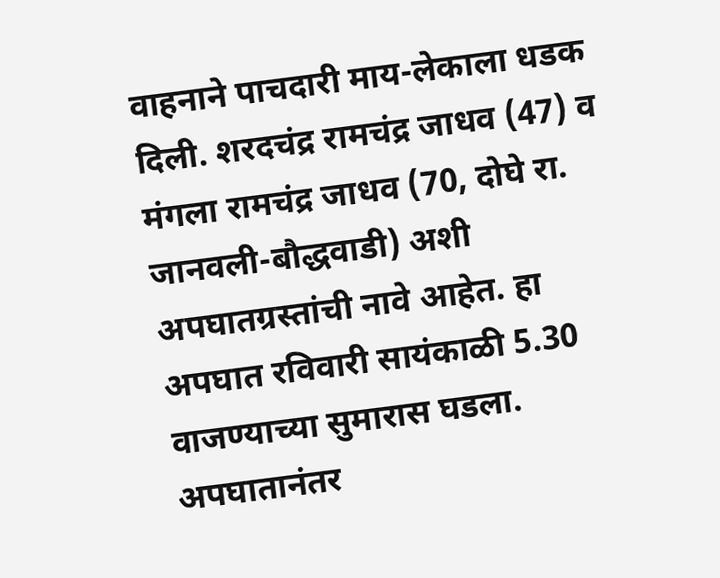वाहनाने पाचदारी माय-लेकाला धडक दिली. शरदचंद्र रामचंद्र जाधव (47) व मंगला रामचंद्र जाधव (70, दोघे रा. जानवली-बौद्धवाडी) अशी अपघातग्रस्तांची नावे आहेत. हा अपघात रविवारी सायंकाळी 5.30 वाजण्याच्या सुमारास घडला. अपघातानंतर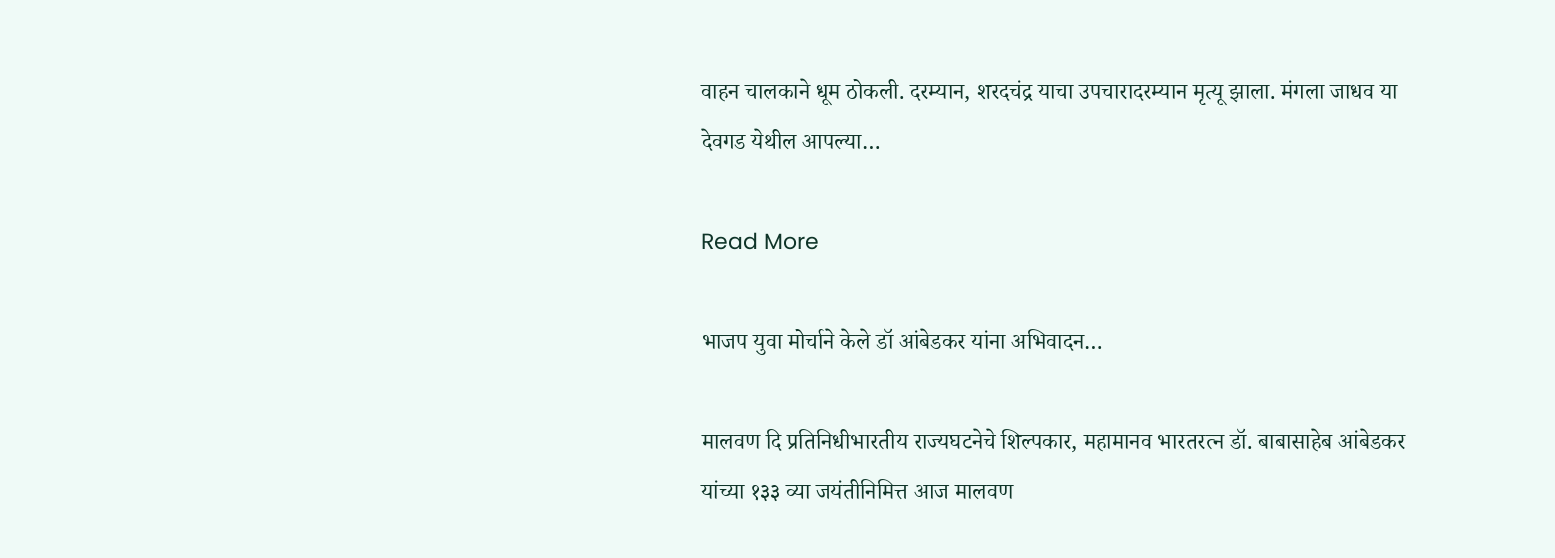वाहन चालकाने धूम ठोकली. दरम्यान, शरदचंद्र याचा उपचारादरम्यान मृत्यू झाला. मंगला जाधव या देवगड येथील आपल्या…

Read More

भाजप युवा मोर्चाने केले डॉ आंबेडकर यांना अभिवादन…

मालवण दि प्रतिनिधीभारतीय राज्यघटनेचे शिल्पकार, महामानव भारतरत्न डॉ. बाबासाहेब आंबेडकर यांच्या १३३ व्या जयंतीनिमित्त आज मालवण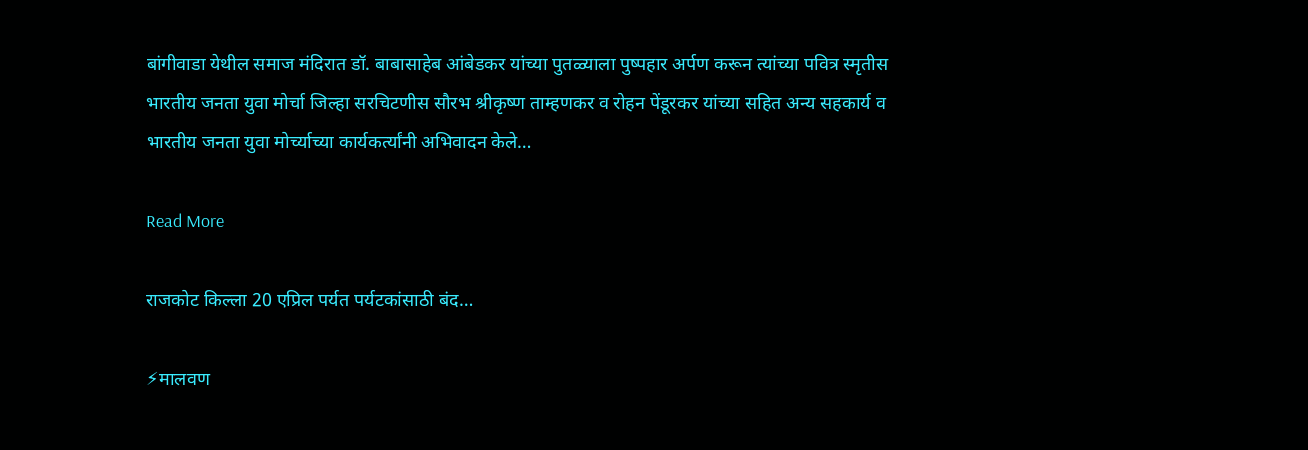बांगीवाडा येथील समाज मंदिरात डॉ. बाबासाहेब आंबेडकर यांच्या पुतळ्याला पुष्पहार अर्पण करून त्यांच्या पवित्र स्मृतीस भारतीय जनता युवा मोर्चा जिल्हा सरचिटणीस सौरभ श्रीकृष्ण ताम्हणकर व रोहन पेंडूरकर यांच्या सहित अन्य सहकार्य व भारतीय जनता युवा मोर्च्याच्या कार्यकर्त्यांनी अभिवादन केले…

Read More

राजकोट किल्ला 20 एप्रिल पर्यत पर्यटकांसाठी बंद…

⚡मालवण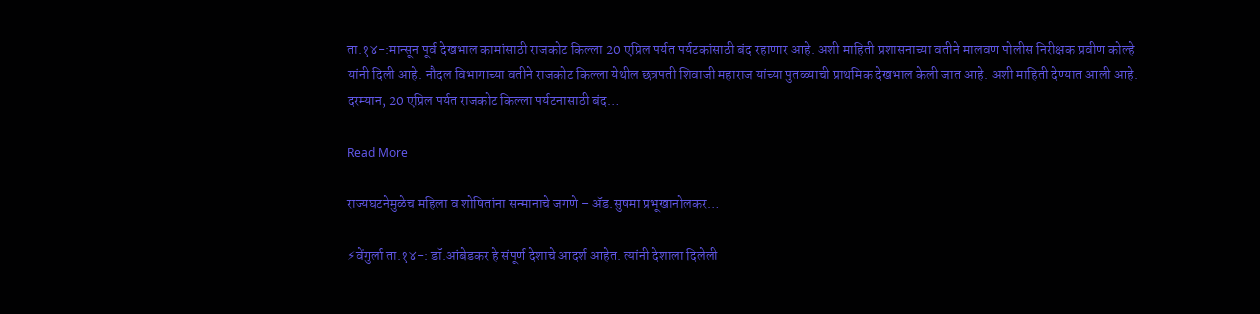ता.१४-:मान्सून पूर्व देखभाल कामांसाठी राजकोट किल्ला 20 एप्रिल पर्यत पर्यटकांसाठी बंद रहाणार आहे. अशी माहिती प्रशासनाच्या वतीने मालवण पोलीस निरीक्षक प्रवीण कोल्हे यांनी दिली आहे. नौदल विभागाच्या वतीने राजकोट किल्ला येथील छत्रपती शिवाजी महाराज यांच्या पुतळ्याची प्राथमिक देखभाल केली जात आहे. अशी माहिती देण्यात आली आहे. दरम्यान, 20 एप्रिल पर्यत राजकोट किल्ला पर्यटनासाठी बंद…

Read More

राज्यघटनेमुळेच महिला व शोषितांना सन्मानाचे जगणे – ॲड.सुषमा प्रभूखानोलकर…

⚡वेंगुर्ला ता.१४-: डॉ.आंबेडकर हे संपूर्ण देशाचे आदर्श आहेत. त्यांनी देशाला दिलेली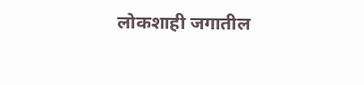लोकशाही जगातील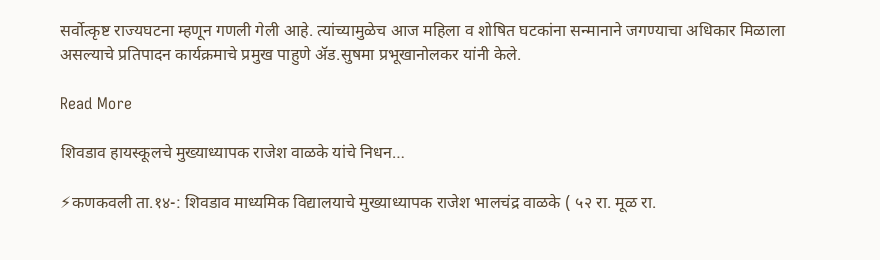सर्वोत्कृष्ट राज्यघटना म्हणून गणली गेली आहे. त्यांच्यामुळेच आज महिला व शोषित घटकांना सन्मानाने जगण्याचा अधिकार मिळाला असल्याचे प्रतिपादन कार्यक्रमाचे प्रमुख पाहुणे ॲड.सुषमा प्रभूखानोलकर यांनी केले.

Read More

शिवडाव हायस्कूलचे मुख्याध्यापक राजेश वाळके यांचे निधन…

⚡कणकवली ता.१४-: शिवडाव माध्यमिक विद्यालयाचे मुख्याध्यापक राजेश भालचंद्र वाळके ( ५२ रा. मूळ रा.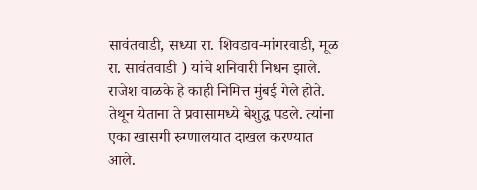सावंतवाडी, सध्या रा. शिवडाव-मांगरवाडी, मूळ रा. सावंतवाडी ) यांचे शनिवारी निधन झाले. राजेश वाळके हे काही निमित्त मुंबई गेले होते. तेथून येताना ते प्रवासामध्ये बेशुद्ध पडले. त्यांना एका खासगी रुग्णालयात दाखल करण्यात आले.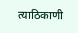त्याठिकाणी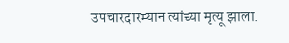उपचारदारम्यान त्यांच्या मृत्यू झाला.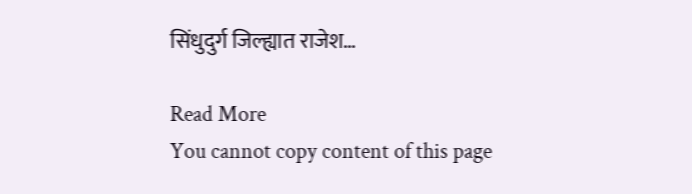सिंधुदुर्ग जिल्ह्यात राजेश…

Read More
You cannot copy content of this page